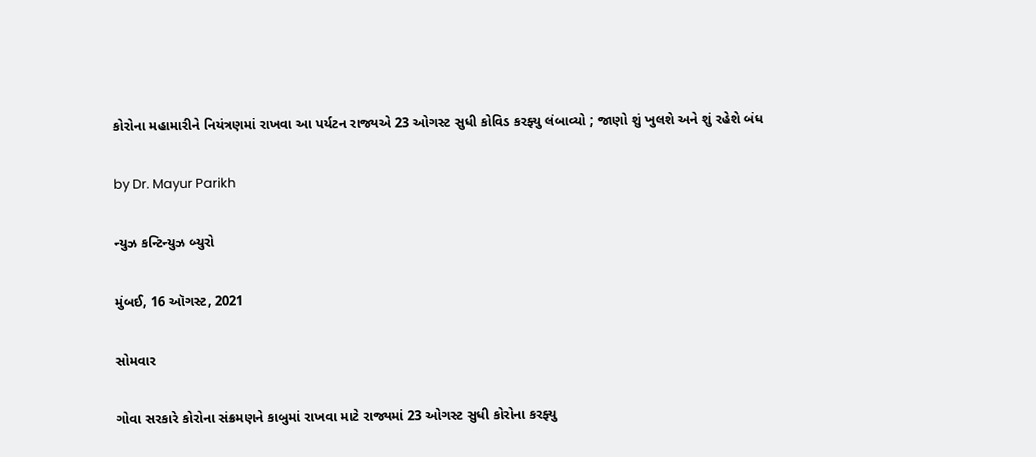કોરોના મહામારીને નિયંત્રણમાં રાખવા આ પર્યટન રાજ્યએ 23 ઓગસ્ટ સુધી કોવિડ કરફ્યુ લંબાવ્યો ; જાણો શું ખુલશે અને શું રહેશે બંધ

by Dr. Mayur Parikh

ન્યુઝ કન્ટિન્યુઝ બ્યુરો

મુંબઈ, 16 ઑગસ્ટ, 2021

સોમવાર

ગોવા સરકારે કોરોના સંક્રમણને કાબુમાં રાખવા માટે રાજ્યમાં 23 ઓગસ્ટ સુધી કોરોના કરફ્યુ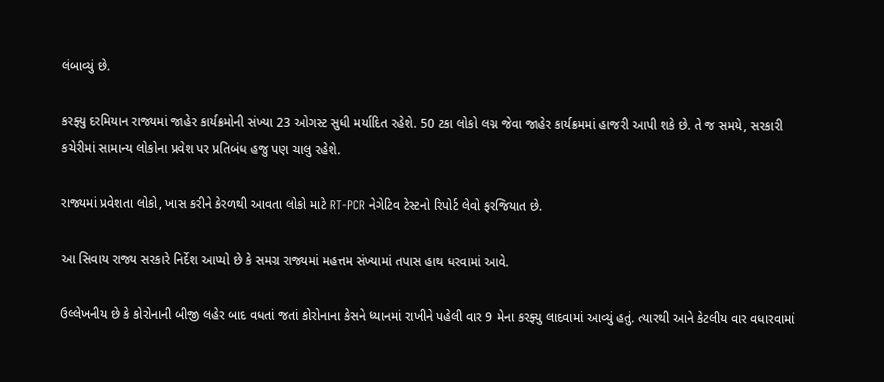લંબાવ્યું છે.

કરફ્યુ દરમિયાન રાજ્યમાં જાહેર કાર્યક્રમોની સંખ્યા 23 ઓગસ્ટ સુધી મર્યાદિત રહેશે. 50 ટકા લોકો લગ્ન જેવા જાહેર કાર્યક્રમમાં હાજરી આપી શકે છે. તે જ સમયે, સરકારી કચેરીમાં સામાન્ય લોકોના પ્રવેશ પર પ્રતિબંધ હજુ પણ ચાલુ રહેશે.

રાજ્યમાં પ્રવેશતા લોકો, ખાસ કરીને કેરળથી આવતા લોકો માટે RT-PCR નેગેટિવ ટેસ્ટનો રિપોર્ટ લેવો ફરજિયાત છે.

આ સિવાય રાજ્ય સરકારે નિર્દેશ આપ્યો છે કે સમગ્ર રાજ્યમાં મહત્તમ સંખ્યામાં તપાસ હાથ ધરવામાં આવે.

ઉલ્લેખનીય છે કે કોરોનાની બીજી લહેર બાદ વધતાં જતાં કોરોનાના કેસને ધ્યાનમાં રાખીને પહેલી વાર 9 મેના કરફ્યુ લાદવામાં આવ્યું હતું. ત્યારથી આને કેટલીય વાર વધારવામાં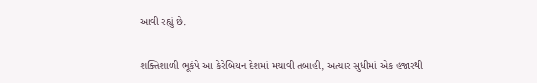આવી રહ્યું છે.

શક્તિશાળી ભૂકંપે આ કેરેબિયન દેશમાં મચાવી તબાહી, અત્યાર સુધીમાં એક હજારથી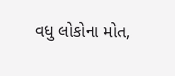વધુ લોકોના મોત,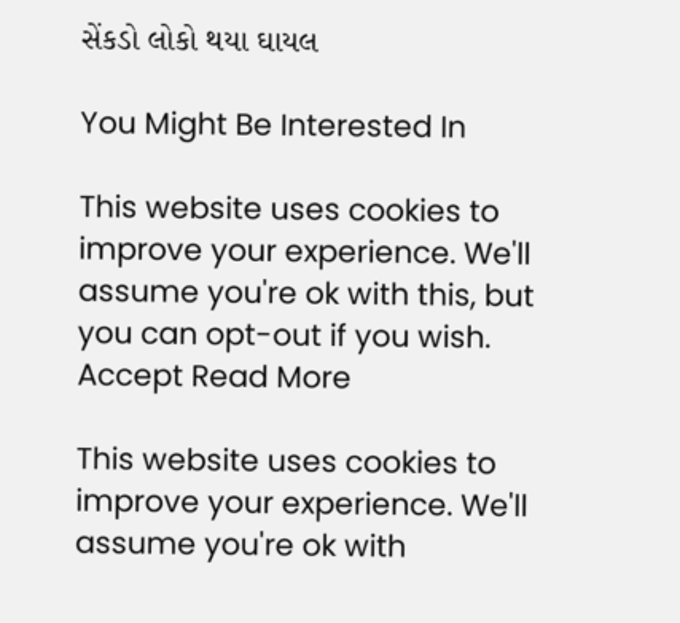સેંકડો લોકો થયા ઘાયલ

You Might Be Interested In

This website uses cookies to improve your experience. We'll assume you're ok with this, but you can opt-out if you wish. Accept Read More

This website uses cookies to improve your experience. We'll assume you're ok with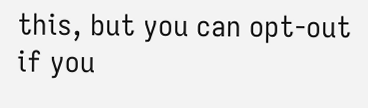this, but you can opt-out if you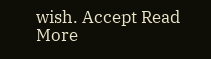wish. Accept Read More